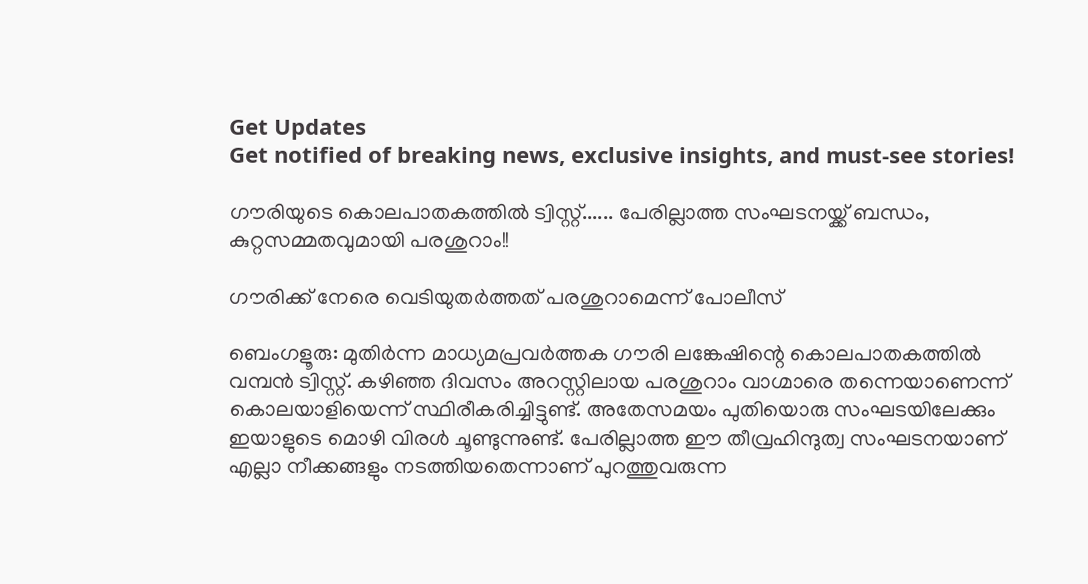Get Updates
Get notified of breaking news, exclusive insights, and must-see stories!

ഗൗരിയുടെ കൊലപാതകത്തില്‍ ട്വിസ്റ്റ്...... പേരില്ലാത്ത സംഘടനയ്ക്ക് ബന്ധം, കുറ്റസമ്മതവുമായി പരശുറാം!!

ഗൗരിക്ക് നേരെ വെടിയുതര്‍ത്തത് പരശുറാമെന്ന് പോലീസ്

ബെംഗളൂരു: മുതിര്‍ന്ന മാധ്യമപ്രവര്‍ത്തക ഗൗരി ലങ്കേഷിന്റെ കൊലപാതകത്തില്‍ വമ്പന്‍ ട്വിസ്റ്റ്. കഴിഞ്ഞ ദിവസം അറസ്റ്റിലായ പരശുറാം വാഗ്മാരെ തന്നെയാണെന്ന് കൊലയാളിയെന്ന് സ്ഥിരീകരിച്ചിട്ടുണ്ട്. അതേസമയം പുതിയൊരു സംഘടയിലേക്കും ഇയാളുടെ മൊഴി വിരള്‍ ചൂണ്ടുന്നുണ്ട്. പേരില്ലാത്ത ഈ തീവ്രഹിന്ദുത്വ സംഘടനയാണ് എല്ലാ നീക്കങ്ങളും നടത്തിയതെന്നാണ് പുറത്തുവരുന്ന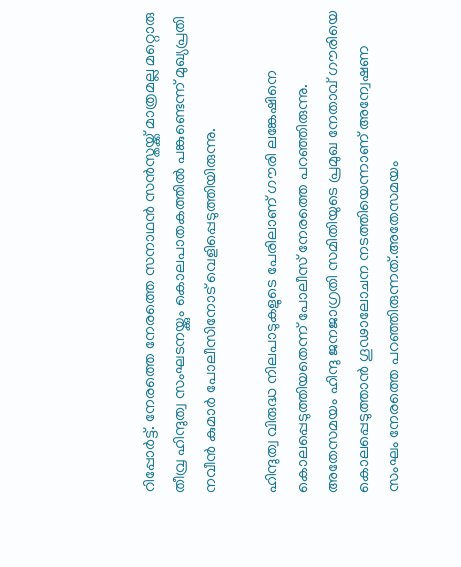റിപ്പോര്‍ട്ട്. നേരത്തെ നേരത്തെ സനാഥന്‍ സന്‍സ്തയ്ക്ക് മാത്രമല്ല മറ്റൊരു തീവ്ര ഹിന്ദുത്വ സംഘടനയ്ക്കും കൊലപാതകത്തില്‍ പങ്കുണ്ടെന്ന് മുഖ്യപ്രതി നവീന്‍ കുമാര്‍ പോലീസിനോട് വെളിപ്പെടുത്തിയിരുന്നു.

ഹിന്ദുത്വ വിരുദ്ധ നിലപാടുകളുടെ പേരിലാണ് ഗൗരി ലങ്കേഷിനെ കൊലപ്പെടുത്തിയതെന്ന് പോലീസ് നേരത്തെ പറഞ്ഞിരുന്നു. അതേസമയം ഹിന്ദു ജനജാഗ്രതി സമിതിയുടെ പ്രമുഖ നേതാവ് ഗൗരിയെ കൊലപ്പെടുത്താന്‍ ഗൂഢാലോചന നടത്തിയെന്നാണ് അന്വേഷണ സംഘം നേരത്തെ പറഞ്ഞിരുന്നത്.അതേസമയം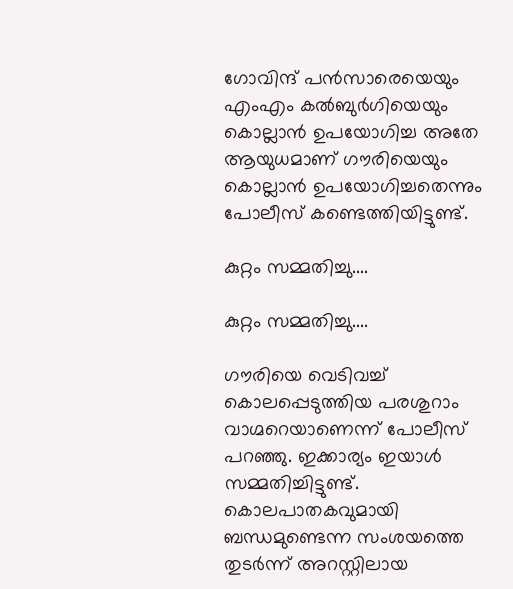ഗോവിന്ദ് പന്‍സാരെയെയും എംഎം കല്‍ബുര്‍ഗിയെയും കൊല്ലാന്‍ ഉപയോഗിച്ച അതേ ആയുധമാണ് ഗൗരിയെയും കൊല്ലാന്‍ ഉപയോഗിച്ചതെന്നും പോലീസ് കണ്ടെത്തിയിട്ടുണ്ട്.

കുറ്റം സമ്മതിച്ചു....

കുറ്റം സമ്മതിച്ചു....

ഗൗരിയെ വെടിവച്ച് കൊലപ്പെടുത്തിയ പരശുറാം വാഗ്മറെയാണെന്ന് പോലീസ് പറഞ്ഞു. ഇക്കാര്യം ഇയാള്‍ സമ്മതിച്ചിട്ടുണ്ട്. കൊലപാതകവുമായി ബന്ധമുണ്ടെന്ന സംശയത്തെ തുടര്‍ന്ന് അറസ്റ്റിലായ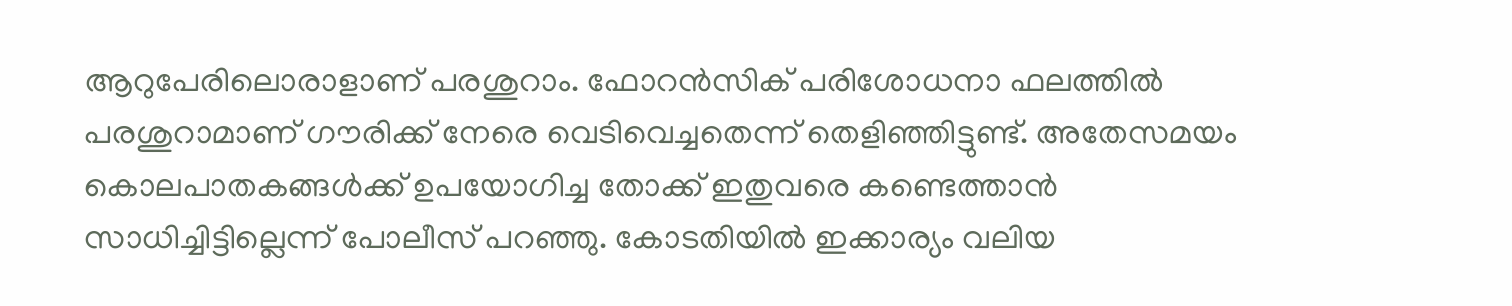ആറുപേരിലൊരാളാണ് പരശുറാം. ഫോറന്‍സിക് പരിശോധനാ ഫലത്തില്‍ പരശുറാമാണ് ഗൗരിക്ക് നേരെ വെടിവെച്ചതെന്ന് തെളിഞ്ഞിട്ടുണ്ട്. അതേസമയം കൊലപാതകങ്ങള്‍ക്ക് ഉപയോഗിച്ച തോക്ക് ഇതുവരെ കണ്ടെത്താന്‍ സാധിച്ചിട്ടില്ലെന്ന് പോലീസ് പറഞ്ഞു. കോടതിയില്‍ ഇക്കാര്യം വലിയ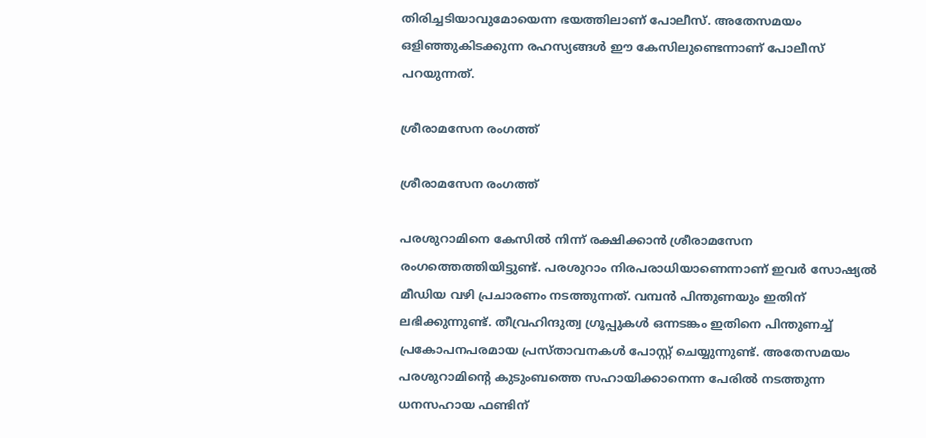തിരിച്ചടിയാവുമോയെന്ന ഭയത്തിലാണ് പോലീസ്. അതേസമയം ഒളിഞ്ഞുകിടക്കുന്ന രഹസ്യങ്ങള്‍ ഈ കേസിലുണ്ടെന്നാണ് പോലീസ് പറയുന്നത്.

ശ്രീരാമസേന രംഗത്ത്

ശ്രീരാമസേന രംഗത്ത്

പരശുറാമിനെ കേസില്‍ നിന്ന് രക്ഷിക്കാന്‍ ശ്രീരാമസേന രംഗത്തെത്തിയിട്ടുണ്ട്. പരശുറാം നിരപരാധിയാണെന്നാണ് ഇവര്‍ സോഷ്യല്‍ മീഡിയ വഴി പ്രചാരണം നടത്തുന്നത്. വമ്പന്‍ പിന്തുണയും ഇതിന് ലഭിക്കുന്നുണ്ട്. തീവ്രഹിന്ദുത്വ ഗ്രൂപ്പുകള്‍ ഒന്നടങ്കം ഇതിനെ പിന്തുണച്ച് പ്രകോപനപരമായ പ്രസ്താവനകള്‍ പോസ്റ്റ് ചെയ്യുന്നുണ്ട്. അതേസമയം പരശുറാമിന്റെ കുടുംബത്തെ സഹായിക്കാനെന്ന പേരില്‍ നടത്തുന്ന ധനസഹായ ഫണ്ടിന്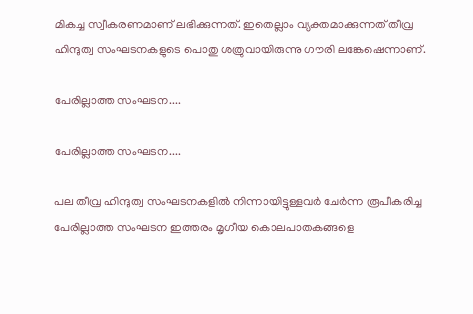മികച്ച സ്വീകരണമാണ് ലഭിക്കുന്നത്. ഇതെല്ലാം വ്യക്തമാക്കുന്നത് തീവ്ര ഹിന്ദുത്വ സംഘടനകളുടെ പൊതു ശത്രുവായിരുന്നു ഗൗരി ലങ്കേഷെന്നാണ്.

പേരില്ലാത്ത സംഘടന....

പേരില്ലാത്ത സംഘടന....

പല തീവ്ര ഹിന്ദുത്വ സംഘടനകളില്‍ നിന്നായിട്ടുള്ളവര്‍ ചേര്‍ന്ന രൂപീകരിച്ച പേരില്ലാത്ത സംഘടന ഇത്തരം മൃഗീയ കൊലപാതകങ്ങളെ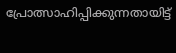പ്രോത്സാഹിപ്പിക്കുന്നതായിട്ട്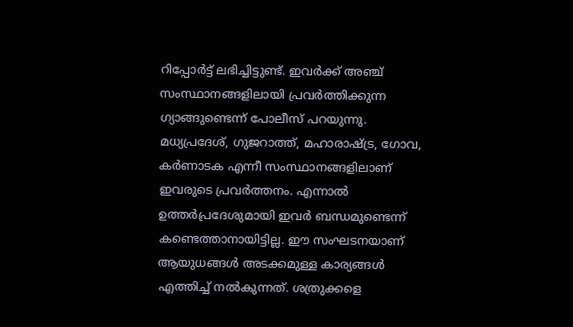റിപ്പോര്‍ട്ട് ലഭിച്ചിട്ടുണ്ട്. ഇവര്‍ക്ക് അഞ്ച് സംസ്ഥാനങ്ങളിലായി പ്രവര്‍ത്തിക്കുന്ന ഗ്യാങ്ങുണ്ടെന്ന് പോലീസ് പറയുന്നു. മധ്യപ്രദേശ്, ഗുജറാത്ത്, മഹാരാഷ്ട്ര, ഗോവ, കര്‍ണാടക എന്നീ സംസ്ഥാനങ്ങളിലാണ് ഇവരുടെ പ്രവര്‍ത്തനം. എന്നാല്‍ ഉത്തര്‍പ്രദേശുമായി ഇവര്‍ ബന്ധമുണ്ടെന്ന് കണ്ടെത്താനായിട്ടില്ല. ഈ സംഘടനയാണ് ആയുധങ്ങള്‍ അടക്കമുള്ള കാര്യങ്ങള്‍ എത്തിച്ച് നല്‍കുന്നത്. ശത്രുക്കളെ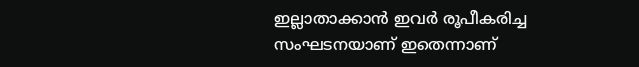ഇല്ലാതാക്കാന്‍ ഇവര്‍ രൂപീകരിച്ച സംഘടനയാണ് ഇതെന്നാണ്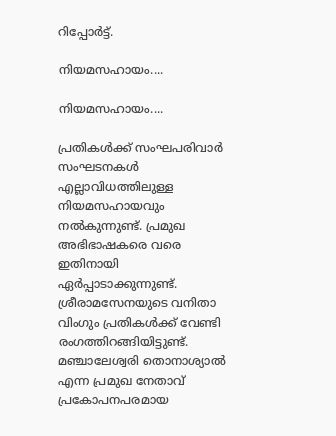റിപ്പോര്‍ട്ട്.

നിയമസഹായം....

നിയമസഹായം....

പ്രതികള്‍ക്ക് സംഘപരിവാര്‍ സംഘടനകള്‍ എല്ലാവിധത്തിലുള്ള നിയമസഹായവും നല്‍കുന്നുണ്ട്. പ്രമുഖ അഭിഭാഷകരെ വരെ ഇതിനായി ഏര്‍പ്പാടാക്കുന്നുണ്ട്. ശ്രീരാമസേനയുടെ വനിതാ വിംഗും പ്രതികള്‍ക്ക് വേണ്ടി രംഗത്തിറങ്ങിയിട്ടുണ്ട്. മഞ്ചാലേശ്വരി തൊനാശ്യാല്‍ എന്ന പ്രമുഖ നേതാവ് പ്രകോപനപരമായ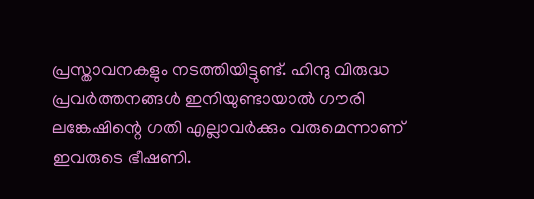പ്രസ്താവനകളും നടത്തിയിട്ടുണ്ട്. ഹിന്ദു വിരുദ്ധ പ്രവര്‍ത്തനങ്ങള്‍ ഇനിയുണ്ടായാല്‍ ഗൗരി ലങ്കേഷിന്റെ ഗതി എല്ലാവര്‍ക്കും വരുമെന്നാണ് ഇവരുടെ ഭീഷണി.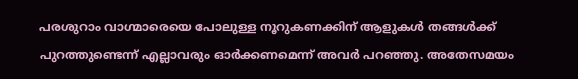പരശുറാം വാഗ്മാരെയെ പോലുള്ള നൂറുകണക്കിന് ആളുകള്‍ തങ്ങള്‍ക്ക് പുറത്തുണ്ടെന്ന് എല്ലാവരും ഓര്‍ക്കണമെന്ന് അവര്‍ പറഞ്ഞു. അതേസമയം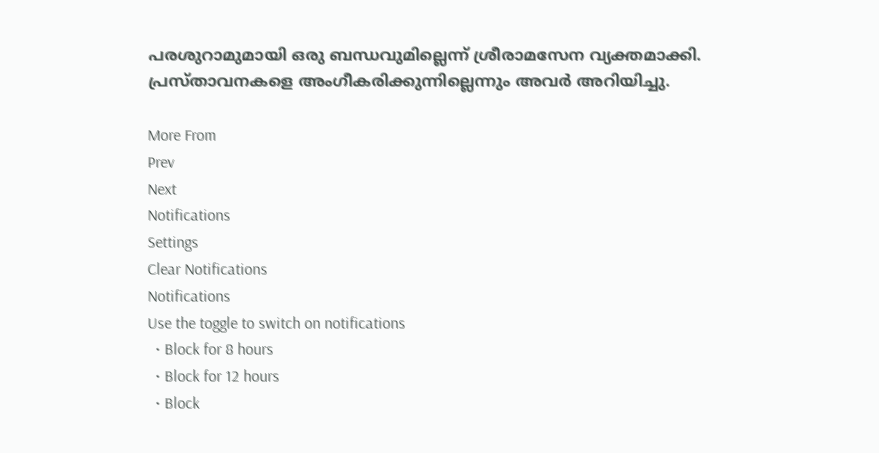പരശുറാമുമായി ഒരു ബന്ധവുമില്ലെന്ന് ശ്രീരാമസേന വ്യക്തമാക്കി. പ്രസ്താവനകളെ അംഗീകരിക്കുന്നില്ലെന്നും അവര്‍ അറിയിച്ചു.

More From
Prev
Next
Notifications
Settings
Clear Notifications
Notifications
Use the toggle to switch on notifications
  • Block for 8 hours
  • Block for 12 hours
  • Block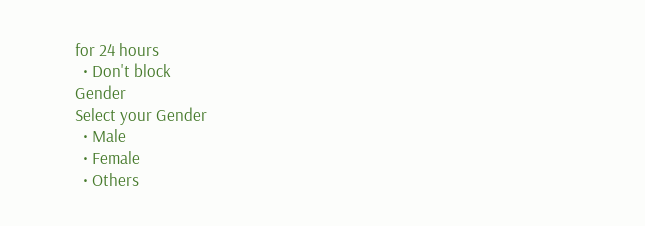for 24 hours
  • Don't block
Gender
Select your Gender
  • Male
  • Female
  • Others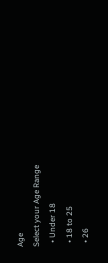Age
Select your Age Range
  • Under 18
  • 18 to 25
  • 26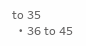to 35
  • 36 to 45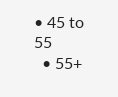• 45 to 55
  • 55+